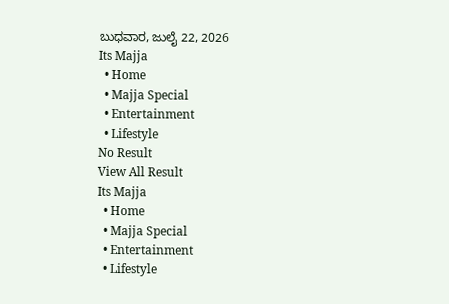ಬುಧವಾರ, ಜುಲೈ 22, 2026
Its Majja
  • Home
  • Majja Special
  • Entertainment
  • Lifestyle
No Result
View All Result
Its Majja
  • Home
  • Majja Special
  • Entertainment
  • Lifestyle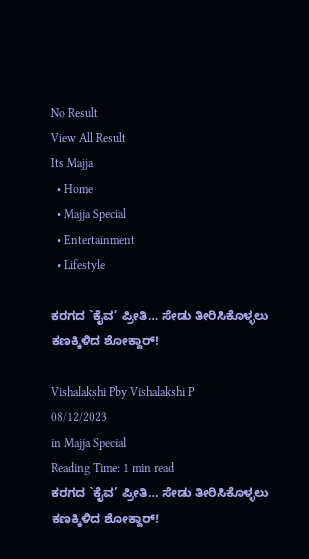No Result
View All Result
Its Majja
  • Home
  • Majja Special
  • Entertainment
  • Lifestyle

ಕರಗದ `ಕೈವ’ ಪ್ರೀತಿ… ಸೇಡು ತೀರಿಸಿಕೊಳ್ಳಲು ಕಣಕ್ಕಿಳಿದ ಶೋಕ್ದಾರ್!

Vishalakshi Pby Vishalakshi P
08/12/2023
in Majja Special
Reading Time: 1 min read
ಕರಗದ `ಕೈವ’ ಪ್ರೀತಿ… ಸೇಡು ತೀರಿಸಿಕೊಳ್ಳಲು ಕಣಕ್ಕಿಳಿದ ಶೋಕ್ದಾರ್!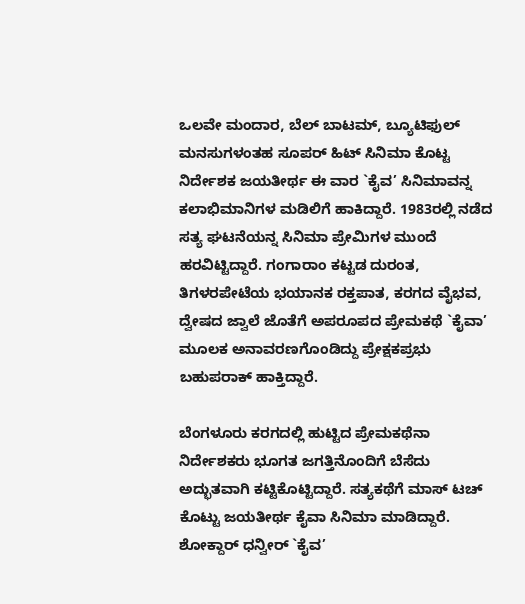ಒಲವೇ ಮಂದಾರ, ಬೆಲ್ ಬಾಟಮ್, ಬ್ಯೂಟಿಫುಲ್ ಮನಸುಗಳಂತಹ ಸೂಪರ್ ಹಿಟ್ ಸಿನಿಮಾ ಕೊಟ್ಟ ನಿರ್ದೇಶಕ ಜಯತೀರ್ಥ ಈ ವಾರ `ಕೈವ’ ಸಿನಿಮಾವನ್ನ ಕಲಾಭಿಮಾನಿಗಳ ಮಡಿಲಿಗೆ ಹಾಕಿದ್ದಾರೆ. 1983ರಲ್ಲಿ ನಡೆದ ಸತ್ಯ ಘಟನೆಯನ್ನ ಸಿನಿಮಾ ಪ್ರೇಮಿಗಳ ಮುಂದೆ ಹರವಿಟ್ಟಿದ್ದಾರೆ. ಗಂಗಾರಾಂ ಕಟ್ಟಡ ದುರಂತ, ತಿಗಳರಪೇಟೆಯ ಭಯಾನಕ ರಕ್ತಪಾತ, ಕರಗದ ವೈಭವ, ದ್ವೇಷದ ಜ್ವಾಲೆ ಜೊತೆಗೆ ಅಪರೂಪದ ಪ್ರೇಮಕಥೆ `ಕೈವಾ’ ಮೂಲಕ ಅನಾವರಣಗೊಂಡಿದ್ದು ಪ್ರೇಕ್ಷಕಪ್ರಭು ಬಹುಪರಾಕ್ ಹಾಕ್ತಿದ್ದಾರೆ.

ಬೆಂಗಳೂರು ಕರಗದಲ್ಲಿ ಹುಟ್ಟಿದ ಪ್ರೇಮಕಥೆನಾ ನಿರ್ದೇಶಕರು ಭೂಗತ ಜಗತ್ತಿನೊಂದಿಗೆ ಬೆಸೆದು ಅದ್ಭುತವಾಗಿ ಕಟ್ಟಿಕೊಟ್ಟಿದ್ದಾರೆ. ಸತ್ಯಕಥೆಗೆ ಮಾಸ್‌ ಟಚ್‌ ಕೊಟ್ಟು ಜಯತೀರ್ಥ ಕೈವಾ ಸಿನಿಮಾ ಮಾಡಿದ್ದಾರೆ. ಶೋಕ್ದಾರ್ ಧನ್ವೀರ್ `ಕೈವ’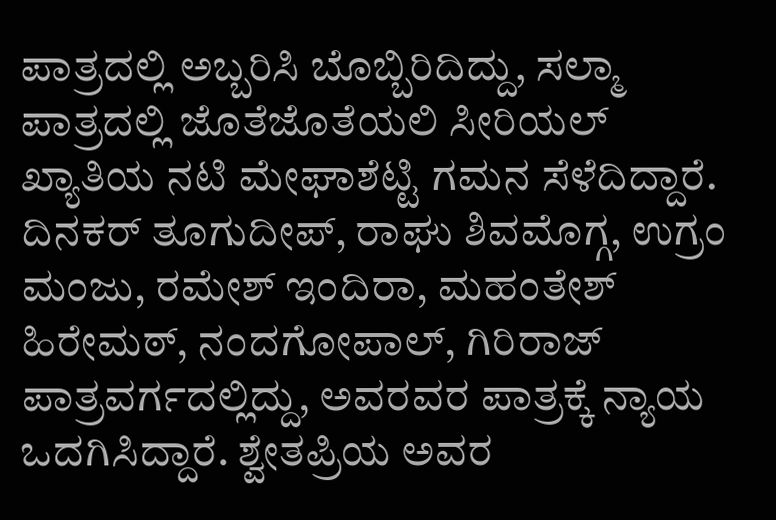ಪಾತ್ರದಲ್ಲಿ ಅಬ್ಬರಿಸಿ ಬೊಬ್ಬಿರಿದಿದ್ದು, ಸಲ್ಮಾ ಪಾತ್ರದಲ್ಲಿ ಜೊತೆಜೊತೆಯಲಿ ಸೀರಿಯಲ್ ಖ್ಯಾತಿಯ ನಟಿ ಮೇಘಾಶೆಟ್ಟಿ ಗಮನ ಸೆಳೆದಿದ್ದಾರೆ. ದಿನಕರ್ ತೂಗುದೀಪ್, ರಾಘು ಶಿವಮೊಗ್ಗ, ಉಗ್ರಂ ಮಂಜು, ರಮೇಶ್ ಇಂದಿರಾ, ಮಹಂತೇಶ್ ಹಿರೇಮಠ್, ನಂದಗೋಪಾಲ್, ಗಿರಿರಾಜ್ ಪಾತ್ರವರ್ಗದಲ್ಲಿದ್ದು, ಅವರವರ ಪಾತ್ರಕ್ಕೆ ನ್ಯಾಯ ಒದಗಿಸಿದ್ದಾರೆ. ಶ್ವೇತಪ್ರಿಯ ಅವರ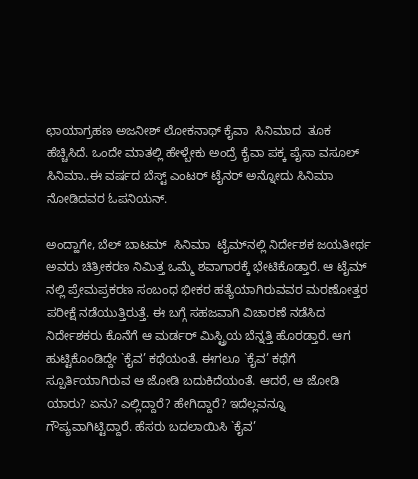ಛಾಯಾಗ್ರಹಣ ಅಜನೀಶ್ ಲೋಕನಾಥ್ ಕೈವಾ  ಸಿನಿಮಾದ  ತೂಕ ಹೆಚ್ಚಿಸಿದೆ. ಒಂದೇ ಮಾತಲ್ಲಿ ಹೇಳ್ಬೇಕು ಅಂದ್ರೆ ಕೈವಾ ಪಕ್ಕ ಪೈಸಾ ವಸೂಲ್ ಸಿನಿಮಾ..ಈ ವರ್ಷದ ಬೆಸ್ಟ್ ಎಂಟರ್ ಟೈನರ್ ಅನ್ನೋದು ಸಿನಿಮಾ ನೋಡಿದವರ ಓಪನಿಯನ್.

ಅಂದ್ಹಾಗೇ, ಬೆಲ್ ಬಾಟಮ್  ಸಿನಿಮಾ  ಟೈಮ್‍ನಲ್ಲಿ ನಿರ್ದೇಶಕ ಜಯತೀರ್ಥ ಅವರು ಚಿತ್ರೀಕರಣ ನಿಮಿತ್ತ ಒಮ್ಮೆ ಶವಾಗಾರಕ್ಕೆ ಭೇಟಿಕೊಡ್ತಾರೆ. ಆ ಟೈಮ್ ನಲ್ಲಿ ಪ್ರೇಮಪ್ರಕರಣ ಸಂಬಂಧ ಭೀಕರ ಹತ್ಯೆಯಾಗಿರುವವರ ಮರಣೋತ್ತರ ಪರೀಕ್ಷೆ ನಡೆಯುತ್ತಿರುತ್ತೆ. ಈ ಬಗ್ಗೆ ಸಹಜವಾಗಿ ವಿಚಾರಣೆ ನಡೆಸಿದ ನಿರ್ದೇಶಕರು ಕೊನೆಗೆ ಆ ಮರ್ಡರ್ ಮಿಸ್ಟ್ರಿಯ ಬೆನ್ನತ್ತಿ ಹೊರಡ್ತಾರೆ. ಆಗ ಹುಟ್ಟಿಕೊಂಡಿದ್ದೇ `ಕೈವ’ ಕಥೆಯಂತೆ. ಈಗಲೂ `ಕೈವ’ ಕಥೆಗೆ ಸ್ಪೂರ್ತಿಯಾಗಿರುವ ಆ ಜೋಡಿ ಬದುಕಿದೆಯಂತೆ. ಆದರೆ, ಆ ಜೋಡಿ ಯಾರು? ಏನು? ಎಲ್ಲಿದ್ದಾರೆ? ಹೇಗಿದ್ದಾರೆ? ಇದೆಲ್ಲವನ್ನೂ ಗೌಪ್ಯವಾಗಿಟ್ಟಿದ್ದಾರೆ. ಹೆಸರು ಬದಲಾಯಿಸಿ `ಕೈವ’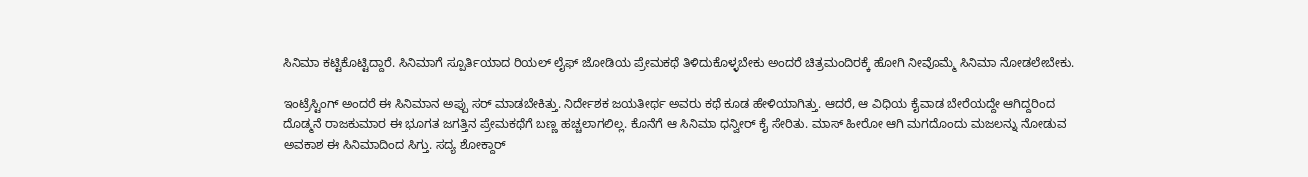ಸಿನಿಮಾ ಕಟ್ಟಿಕೊಟ್ಟಿದ್ದಾರೆ. ಸಿನಿಮಾಗೆ ಸ್ಪೂರ್ತಿಯಾದ ರಿಯಲ್ ಲೈಫ್ ಜೋಡಿಯ ಪ್ರೇಮಕಥೆ ತಿಳಿದುಕೊಳ್ಳಬೇಕು ಅಂದರೆ ಚಿತ್ರಮಂದಿರಕ್ಕೆ ಹೋಗಿ ನೀವೊಮ್ಮೆ ಸಿನಿಮಾ ನೋಡಲೇಬೇಕು.

ಇಂಟ್ರೆಸ್ಟಿಂಗ್ ಅಂದರೆ ಈ ಸಿನಿಮಾನ ಅಪ್ಪು ಸರ್ ಮಾಡಬೇಕಿತ್ತು. ನಿರ್ದೇಶಕ ಜಯತೀರ್ಥ ಅವರು ಕಥೆ ಕೂಡ ಹೇಳಿಯಾಗಿತ್ತು. ಆದರೆ, ಆ ವಿಧಿಯ ಕೈವಾಡ ಬೇರೆಯದ್ದೇ ಆಗಿದ್ದರಿಂದ ದೊಡ್ಮನೆ ರಾಜಕುಮಾರ ಈ ಭೂಗತ ಜಗತ್ತಿನ ಪ್ರೇಮಕಥೆಗೆ ಬಣ್ಣ ಹಚ್ಚಲಾಗಲಿಲ್ಲ. ಕೊನೆಗೆ ಆ ಸಿನಿಮಾ ಧನ್ವೀರ್ ಕೈ ಸೇರಿತು. ಮಾಸ್ ಹೀರೋ ಆಗಿ ಮಗದೊಂದು ಮಜಲನ್ನು ನೋಡುವ ಅವಕಾಶ ಈ ಸಿನಿಮಾದಿಂದ ಸಿಗ್ತು. ಸದ್ಯ ಶೋಕ್ದಾರ್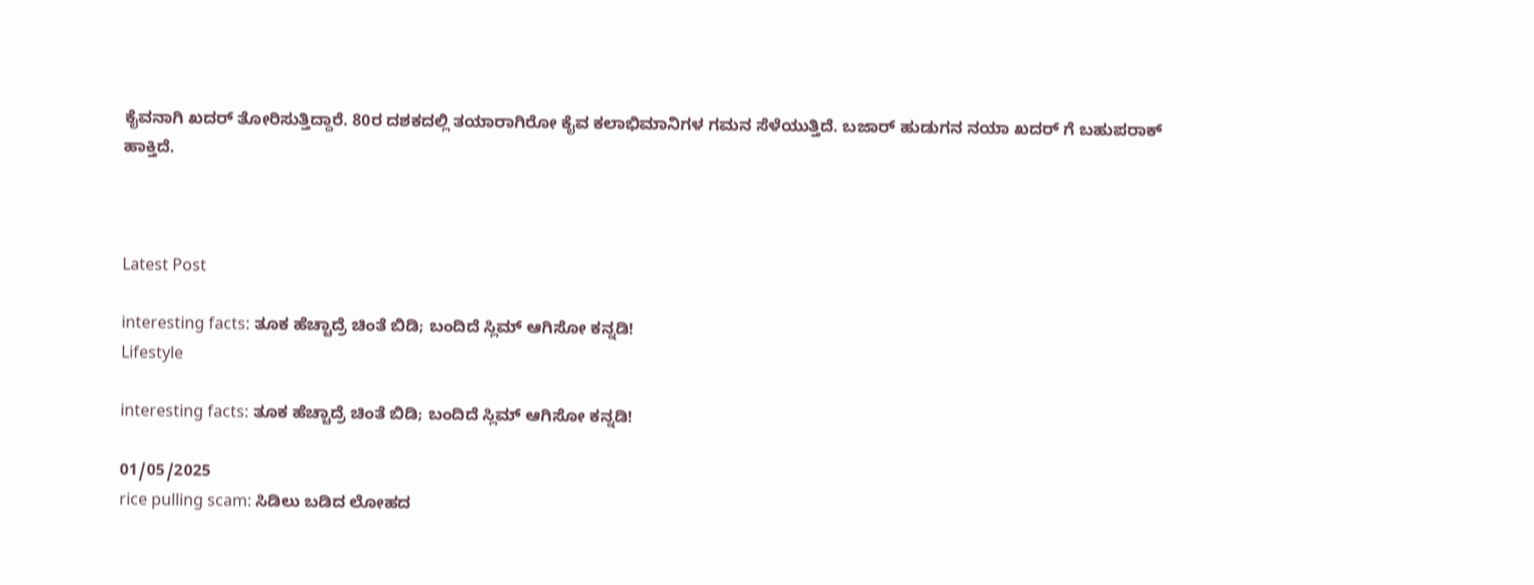ಕೈವನಾಗಿ ಖದರ್ ತೋರಿಸುತ್ತಿದ್ದಾರೆ. 80ರ ದಶಕದಲ್ಲಿ ತಯಾರಾಗಿರೋ ಕೈವ ಕಲಾಭಿಮಾನಿಗಳ ಗಮನ ಸೆಳೆಯುತ್ತಿದೆ. ಬಜಾರ್ ಹುಡುಗನ ನಯಾ ಖದರ್ ಗೆ ಬಹುಪರಾಕ್ ಹಾಕ್ತಿದೆ.



Latest Post

interesting facts: ತೂಕ ಹೆಚ್ಚಾದ್ರೆ ಚಿಂತೆ ಬಿಡಿ; ಬಂದಿದೆ ಸ್ಲಿಮ್ ಆಗಿಸೋ ಕನ್ನಡಿ!
Lifestyle

interesting facts: ತೂಕ ಹೆಚ್ಚಾದ್ರೆ ಚಿಂತೆ ಬಿಡಿ; ಬಂದಿದೆ ಸ್ಲಿಮ್ ಆಗಿಸೋ ಕನ್ನಡಿ!

01/05/2025
rice pulling scam: ಸಿಡಿಲು ಬಡಿದ ಲೋಹದ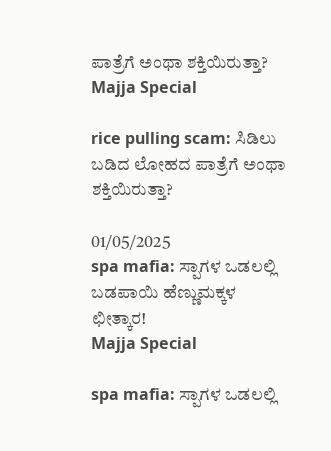ಪಾತ್ರೆಗೆ ಅಂಥಾ ಶಕ್ತಿಯಿರುತ್ತಾ?
Majja Special

rice pulling scam: ಸಿಡಿಲು ಬಡಿದ ಲೋಹದ ಪಾತ್ರೆಗೆ ಅಂಥಾ ಶಕ್ತಿಯಿರುತ್ತಾ?

01/05/2025
spa mafia: ಸ್ಪಾಗಳ ಒಡಲಲ್ಲಿ ಬಡಪಾಯಿ ಹೆಣ್ಣುಮಕ್ಕಳ ಛೀತ್ಕಾರ!
Majja Special

spa mafia: ಸ್ಪಾಗಳ ಒಡಲಲ್ಲಿ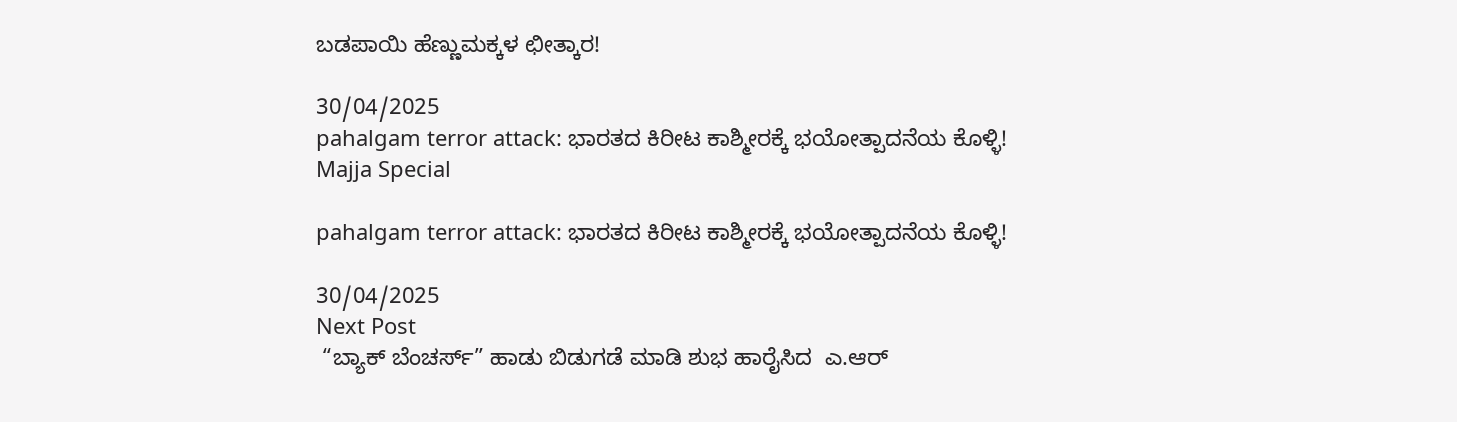ಬಡಪಾಯಿ ಹೆಣ್ಣುಮಕ್ಕಳ ಛೀತ್ಕಾರ!

30/04/2025
pahalgam terror attack: ಭಾರತದ ಕಿರೀಟ ಕಾಶ್ಮೀರಕ್ಕೆ ಭಯೋತ್ಪಾದನೆಯ ಕೊಳ್ಳಿ!
Majja Special

pahalgam terror attack: ಭಾರತದ ಕಿರೀಟ ಕಾಶ್ಮೀರಕ್ಕೆ ಭಯೋತ್ಪಾದನೆಯ ಕೊಳ್ಳಿ!

30/04/2025
Next Post
 “ಬ್ಯಾಕ್ ಬೆಂಚರ್ಸ್” ಹಾಡು ಬಿಡುಗಡೆ ಮಾಡಿ ಶುಭ ಹಾರೈಸಿದ  ಎ.ಆರ್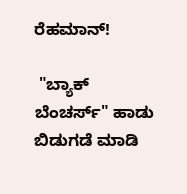ರೆಹಮಾನ್!

 "ಬ್ಯಾಕ್ ಬೆಂಚರ್ಸ್" ಹಾಡು ಬಿಡುಗಡೆ ಮಾಡಿ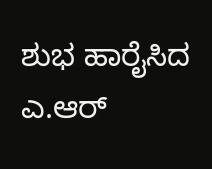ಶುಭ ಹಾರೈಸಿದ  ಎ.ಆರ್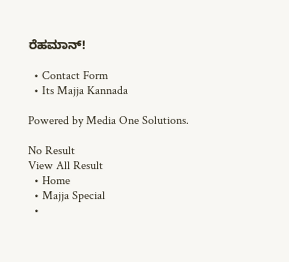ರೆಹಮಾನ್!

  • Contact Form
  • Its Majja Kannada

Powered by Media One Solutions.

No Result
View All Result
  • Home
  • Majja Special
  •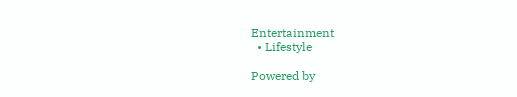Entertainment
  • Lifestyle

Powered by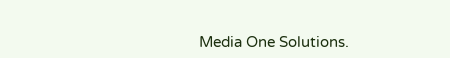Media One Solutions.